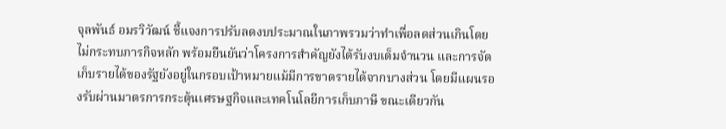จุลพันธ์ อมรวิวัฒน์ ชี้แจงการปรับลดงบประมาณในภาพรวมว่าทำเพื่อลดส่วนเกินโดยไม่กระทบภารกิจหลัก พร้อมยืนยันว่าโครงการสำคัญยังได้รับงบเต็มจำนวน และการจัดเก็บรายได้ของรัฐยังอยู่ในกรอบเป้าหมายแม้มีการขาดรายได้จากบางส่วน โดยมีแผนรองรับผ่านมาตรการกระตุ้นเศรษฐกิจและเทคโนโลยีการเก็บภาษี ขณะเดียวกัน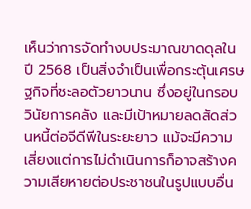เห็นว่าการจัดทำงบประมาณขาดดุลในปี 2568 เป็นสิ่งจำเป็นเพื่อกระตุ้นเศรษฐกิจที่ชะลอตัวยาวนาน ซึ่งอยู่ในกรอบวินัยการคลัง และมีเป้าหมายลดสัดส่วนหนี้ต่อจีดีพีในระยะยาว แม้จะมีความเสี่ยงแต่การไม่ดำเนินการก็อาจสร้างความเสียหายต่อประชาชนในรูปแบบอื่น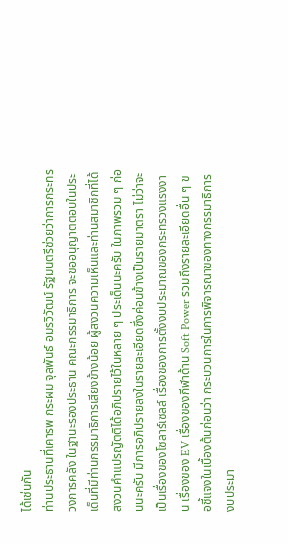ได้เช่นกัน
ท่านประธานที่เคารพ กระผม จุลพันธ์ อมรวิวัฒน์ รัฐมนตรีช่วยว่าการกระทรวงการคลัง ในฐานะรองประธาน คณะกรรมาธิการ จะขออนุญาตตอบในประเด็นที่มีท่านกรรมาธิการเสียงข้างน้อย ผู้สงวนความเห็นและท่านสมาชิกที่ได้สงวนคำแปรญัตติได้อภิปรายไว้ในหลาย ๆ ประเด็นนะครับ ในภาพรวม ๆ ก่อนนะครับ มีการอภิปรายลงในรายละเอียดซึ่งค่อนข้างเป็นรายมาตรา ไม่ว่าจะเป็นเรื่องของโซลาร์เซลล์ เรื่องของการตั้งงบประมาณของกระทรวงแรงงาน เรื่องของ EV เรื่องของกีฬาด้าน Soft Power รวมถึงรายละเอียดอื่น ๆ ขอชี้แจงในเบื้องต้นก่อนว่า กระบวนการในการพิจารณาของทางกรรมาธิการงบประมา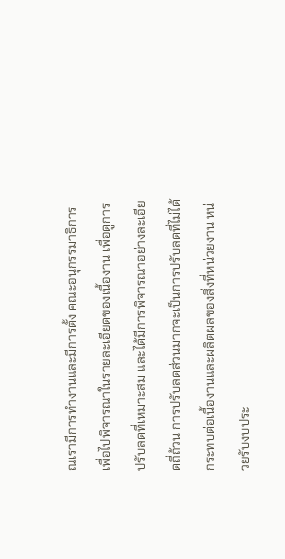ณเรามีการทำงานและมีการตั้ง คณะอนุกรรมาธิการเพื่อไปพิจารณาในรายละเอียดของเนื้องาน เพื่อดูการปรับลดที่เหมาะสม และได้มีการพิจารณาอย่างละเอียดถี่ถ้วน การปรับลดส่วนมากจะเป็นการปรับลดที่ไม่ได้ กระทบต่อเนื้องานและผลิตผลของสิ่งที่หน่วยงาน หน่วยรับงบประ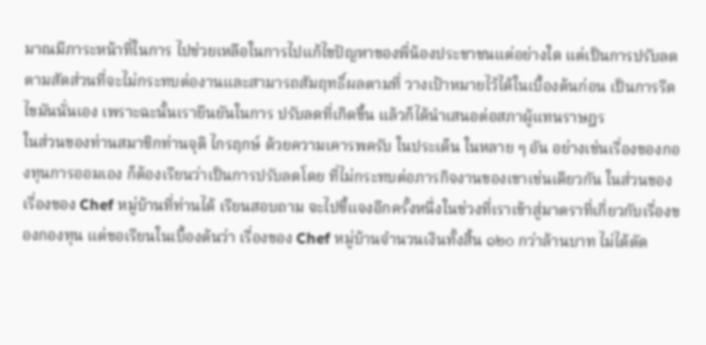มาณมีภาระหน้าที่ในการ ไปช่วยเหลือในการไปแก้ไขปัญหาของพี่น้องประชาชนแต่อย่างใด แต่เป็นการปรับลดตามสัดส่วนที่จะไม่กระทบต่องานและสามารถสัมฤทธิ์ผลตามที่ วางเป้าหมายไว้ได้ในเบื้องต้นก่อน เป็นการรีดไขมันนั่นเอง เพราะฉะนั้นเรายืนยันในการ ปรับลดที่เกิดขึ้น แล้วก็ได้นำเสนอต่อสภาผู้แทนราษฎร
ในส่วนของท่านสมาชิกท่านจุติ ไกรฤกษ์ ด้วยความเคารพครับ ในประเด็น ในหลาย ๆ อัน อย่างเช่นเรื่องของกองทุนการออมเอง ก็ต้องเรียนว่าเป็นการปรับลดโดย ที่ไม่กระทบต่อภารกิจงานของเขาเช่นเดียวกัน ในส่วนของเรื่องของ Chef หมู่บ้านที่ท่านได้ เรียนสอบถาม จะไปชี้แจงอีกครั้งหนึ่งในช่วงที่เราเข้าสู่มาตราที่เกี่ยวกับเรื่องของกองทุน แต่ขอเรียนในเบื้องต้นว่า เรื่องของ Chef หมู่บ้านจำนวนเงินทั้งสิ้น ๑๒๐ กว่าล้านบาท ไม่ได้ตัด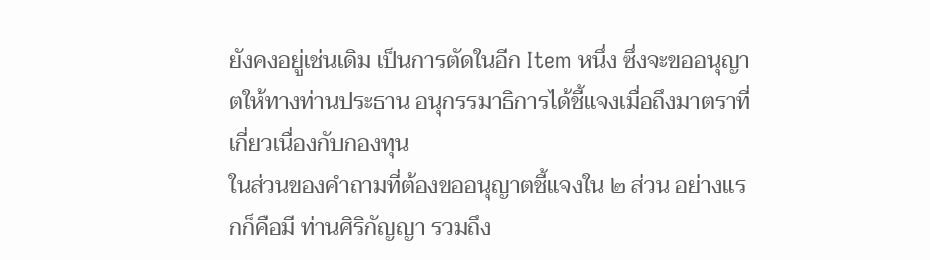ยังคงอยู่เช่นเดิม เป็นการตัดในอีก Item หนึ่ง ซึ่งจะขออนุญาตให้ทางท่านประธาน อนุกรรมาธิการได้ชี้แจงเมื่อถึงมาตราที่เกี่ยวเนื่องกับกองทุน
ในส่วนของคำถามที่ต้องขออนุญาตชี้แจงใน ๒ ส่วน อย่างแรกก็คือมี ท่านศิริกัญญา รวมถึง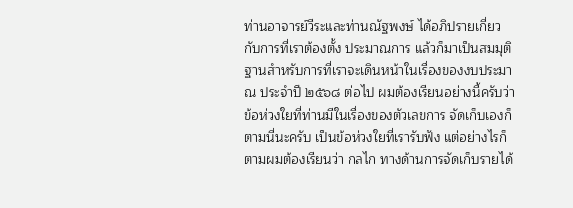ท่านอาจารย์วีระและท่านณัฐพงษ์ ได้อภิปรายเกี่ยวกับการที่เราต้องตั้ง ประมาณการ แล้วก็มาเป็นสมมุติฐานสำหรับการที่เราจะเดินหน้าในเรื่องของงบประมาณ ประจำปี ๒๕๖๘ ต่อไป ผมต้องเรียนอย่างนี้ครับว่า ข้อห่วงใยที่ท่านมีในเรื่องของตัวเลขการ จัดเก็บเองก็ตามนี่นะครับ เป็นข้อห่วงใยที่เรารับฟัง แต่อย่างไรก็ตามผมต้องเรียนว่า กลไก ทางด้านการจัดเก็บรายได้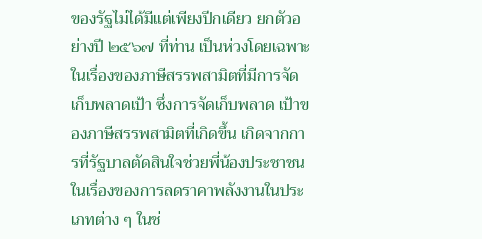ของรัฐไม่ได้มีแต่เพียงปีกเดียว ยกตัวอย่างปี ๒๕๖๗ ที่ท่าน เป็นห่วงโดยเฉพาะในเรื่องของภาษีสรรพสามิตที่มีการจัดเก็บพลาดเป้า ซึ่งการจัดเก็บพลาด เป้าของภาษีสรรพสามิตที่เกิดขึ้น เกิดจากการที่รัฐบาลตัดสินใจช่วยพี่น้องประชาชน ในเรื่องของการลดราคาพลังงานในประเภทต่าง ๆ ในช่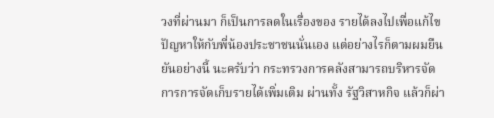วงที่ผ่านมา ก็เป็นการลดในเรื่องของ รายได้ลงไปเพื่อแก้ไขปัญหาให้กับพี่น้องประชาชนนั่นเอง แต่อย่างไรก็ตามผมยืนยันอย่างนี้ นะครับว่า กระทรวงการคลังสามารถบริหารจัดการการจัดเก็บรายได้เพิ่มเติม ผ่านทั้ง รัฐวิสาหกิจ แล้วก็ผ่า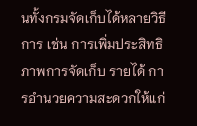นทั้งกรมจัดเก็บได้หลายวิธีการ เช่น การเพิ่มประสิทธิภาพการจัดเก็บ รายได้ การอำนวยความสะดวกให้แก่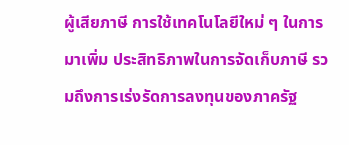ผู้เสียภาษี การใช้เทคโนโลยีใหม่ ๆ ในการมาเพิ่ม ประสิทธิภาพในการจัดเก็บภาษี รวมถึงการเร่งรัดการลงทุนของภาครัฐ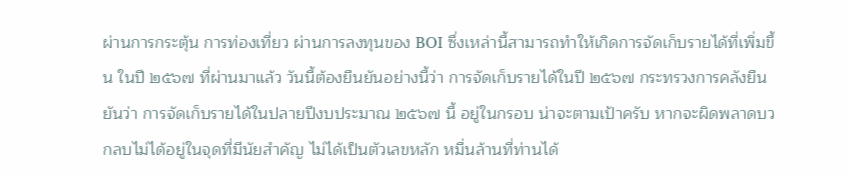ผ่านการกระตุ้น การท่องเที่ยว ผ่านการลงทุนของ BOI ซึ่งเหล่านี้สามารถทำให้เกิดการจัดเก็บรายได้ที่เพิ่มขึ้น ในปี ๒๕๖๗ ที่ผ่านมาแล้ว วันนี้ต้องยืนยันอย่างนี้ว่า การจัดเก็บรายได้ในปี ๒๕๖๗ กระทรวงการคลังยืนยันว่า การจัดเก็บรายได้ในปลายปีงบประมาณ ๒๕๖๗ นี้ อยู่ในกรอบ น่าจะตามเป้าครับ หากจะผิดพลาดบวกลบไม่ได้อยู่ในจุดที่มีนัยสำคัญ ไม่ได้เป็นตัวเลขหลัก หมื่นล้านที่ท่านได้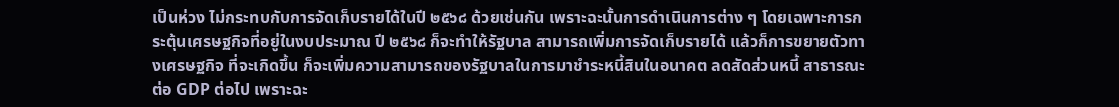เป็นห่วง ไม่กระทบกับการจัดเก็บรายได้ในปี ๒๕๖๘ ด้วยเช่นกัน เพราะฉะนั้นการดำเนินการต่าง ๆ โดยเฉพาะการกระตุ้นเศรษฐกิจที่อยู่ในงบประมาณ ปี ๒๕๖๘ ก็จะทำให้รัฐบาล สามารถเพิ่มการจัดเก็บรายได้ แล้วก็การขยายตัวทางเศรษฐกิจ ที่จะเกิดขึ้น ก็จะเพิ่มความสามารถของรัฐบาลในการมาชำระหนี้สินในอนาคต ลดสัดส่วนหนี้ สาธารณะต่อ GDP ต่อไป เพราะฉะ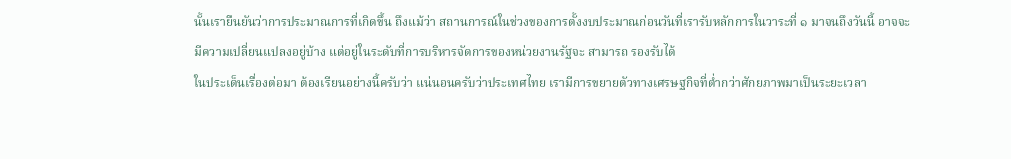นั้นเรายืนยันว่าการประมาณการที่เกิดขึ้น ถึงแม้ว่า สถานการณ์ในช่วงของการตั้งงบประมาณก่อนวันที่เรารับหลักการในวาระที่ ๑ มาจนถึงวันนี้ อาจจะมีความเปลี่ยนแปลงอยู่บ้าง แต่อยู่ในระดับที่การบริหารจัดการของหน่วยงานรัฐจะ สามารถ รองรับได้
ในประเด็นเรื่องต่อมา ต้องเรียนอย่างนี้ครับว่า แน่นอนครับว่าประเทศไทย เรามีการขยายตัวทางเศรษฐกิจที่ต่ำกว่าศักยภาพมาเป็นระยะเวลา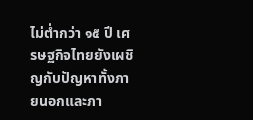ไม่ต่ำกว่า ๑๕ ปี เศรษฐกิจไทยยังเผชิญกับปัญหาทั้งภายนอกและภา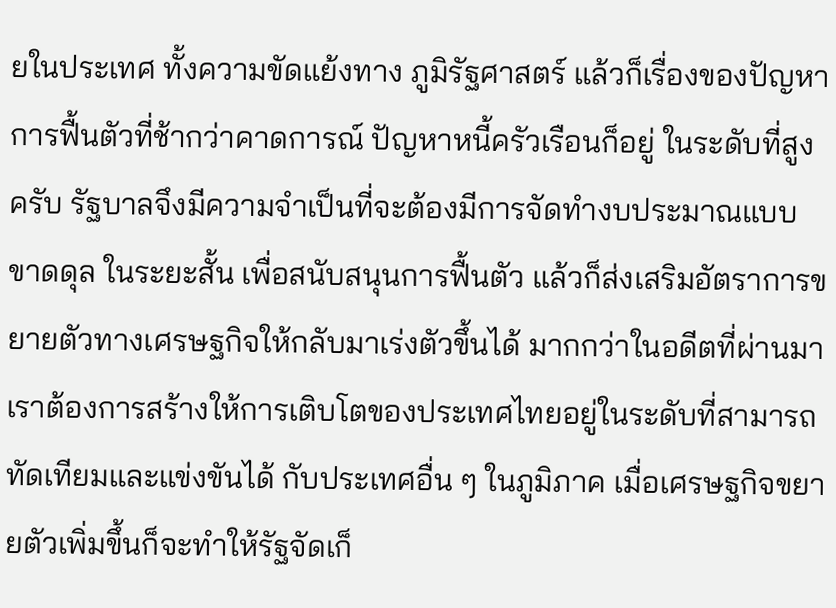ยในประเทศ ทั้งความขัดแย้งทาง ภูมิรัฐศาสตร์ แล้วก็เรื่องของปัญหาการฟื้นตัวที่ช้ากว่าคาดการณ์ ปัญหาหนี้ครัวเรือนก็อยู่ ในระดับที่สูงครับ รัฐบาลจึงมีความจำเป็นที่จะต้องมีการจัดทำงบประมาณแบบขาดดุล ในระยะสั้น เพื่อสนับสนุนการฟื้นตัว แล้วก็ส่งเสริมอัตราการขยายตัวทางเศรษฐกิจให้กลับมาเร่งตัวขึ้นได้ มากกว่าในอดีตที่ผ่านมา เราต้องการสร้างให้การเติบโตของประเทศไทยอยู่ในระดับที่สามารถทัดเทียมและแข่งขันได้ กับประเทศอื่น ๆ ในภูมิภาค เมื่อเศรษฐกิจขยายตัวเพิ่มขึ้นก็จะทำให้รัฐจัดเก็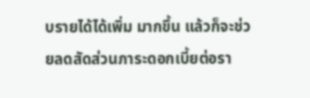บรายได้ได้เพิ่ม มากขึ้น แล้วก็จะช่วยลดสัดส่วนภาระดอกเบี้ยต่อรา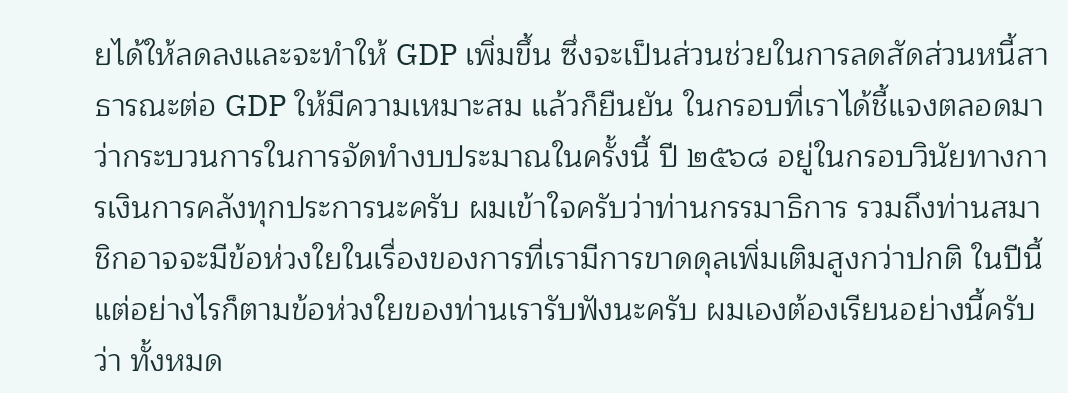ยได้ให้ลดลงและจะทำให้ GDP เพิ่มขึ้น ซึ่งจะเป็นส่วนช่วยในการลดสัดส่วนหนี้สาธารณะต่อ GDP ให้มีความเหมาะสม แล้วก็ยืนยัน ในกรอบที่เราได้ชี้แจงตลอดมาว่ากระบวนการในการจัดทำงบประมาณในครั้งนี้ ปี ๒๕๖๘ อยู่ในกรอบวินัยทางการเงินการคลังทุกประการนะครับ ผมเข้าใจครับว่าท่านกรรมาธิการ รวมถึงท่านสมาชิกอาจจะมีข้อห่วงใยในเรื่องของการที่เรามีการขาดดุลเพิ่มเติมสูงกว่าปกติ ในปีนี้ แต่อย่างไรก็ตามข้อห่วงใยของท่านเรารับฟังนะครับ ผมเองต้องเรียนอย่างนี้ครับว่า ทั้งหมด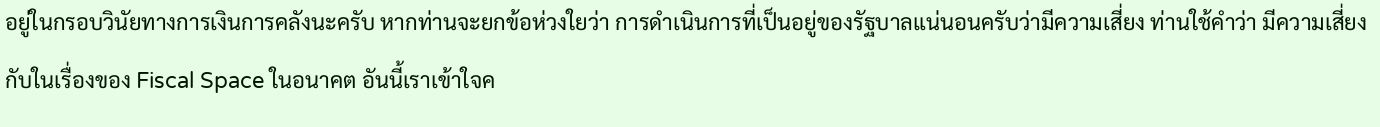อยู่ในกรอบวินัยทางการเงินการคลังนะครับ หากท่านจะยกข้อห่วงใยว่า การดำเนินการที่เป็นอยู่ของรัฐบาลแน่นอนครับว่ามีความเสี่ยง ท่านใช้คำว่า มีความเสี่ยง กับในเรื่องของ Fiscal Space ในอนาคต อันนี้เราเข้าใจค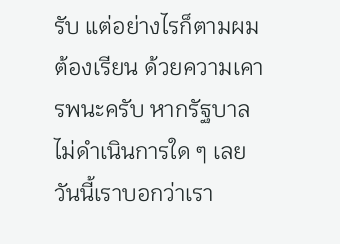รับ แต่อย่างไรก็ตามผมต้องเรียน ด้วยความเคารพนะครับ หากรัฐบาลไม่ดำเนินการใด ๆ เลย วันนี้เราบอกว่าเรา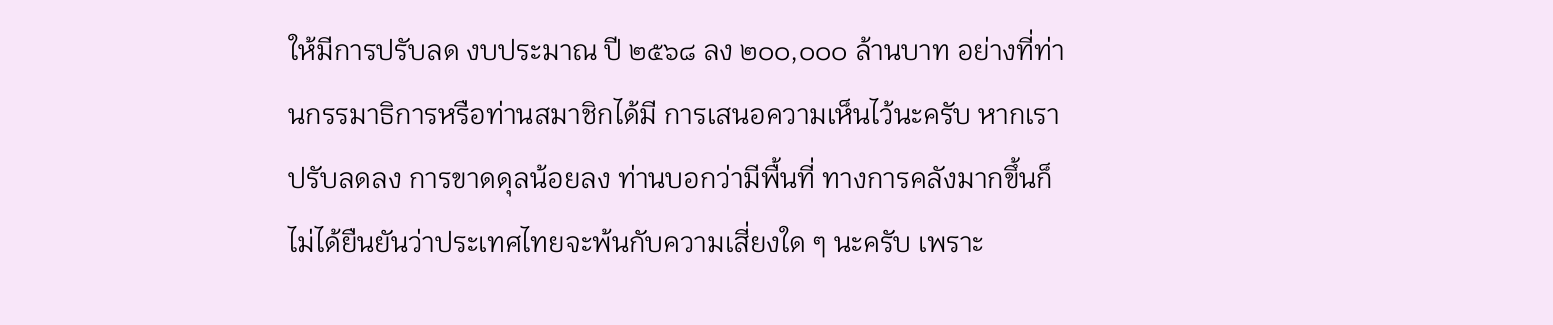ให้มีการปรับลด งบประมาณ ปี ๒๕๖๘ ลง ๒๐๐,๐๐๐ ล้านบาท อย่างที่ท่านกรรมาธิการหรือท่านสมาชิกได้มี การเสนอความเห็นไว้นะครับ หากเราปรับลดลง การขาดดุลน้อยลง ท่านบอกว่ามีพื้นที่ ทางการคลังมากขึ้นก็ไม่ได้ยืนยันว่าประเทศไทยจะพ้นกับความเสี่ยงใด ๆ นะครับ เพราะ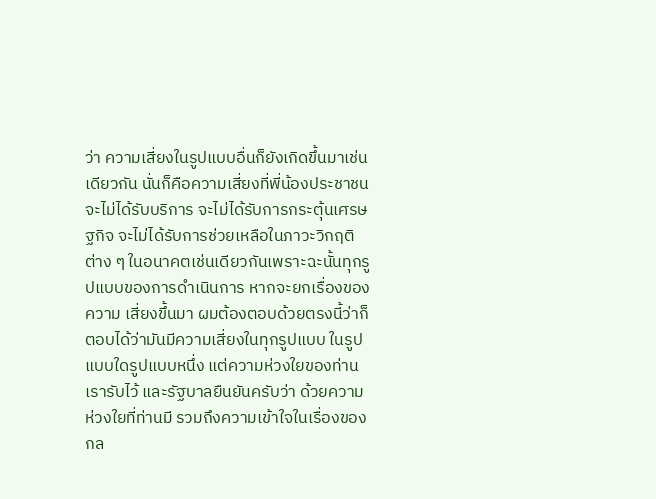ว่า ความเสี่ยงในรูปแบบอื่นก็ยังเกิดขึ้นมาเช่นเดียวกัน นั่นก็คือความเสี่ยงที่พี่น้องประชาชน จะไม่ได้รับบริการ จะไม่ได้รับการกระตุ้นเศรษฐกิจ จะไม่ได้รับการช่วยเหลือในภาวะวิกฤติต่าง ๆ ในอนาคตเช่นเดียวกันเพราะฉะนั้นทุกรูปแบบของการดำเนินการ หากจะยกเรื่องของความ เสี่ยงขึ้นมา ผมต้องตอบด้วยตรงนี้ว่าก็ตอบได้ว่ามันมีความเสี่ยงในทุกรูปแบบ ในรูปแบบใดรูปแบบหนึ่ง แต่ความห่วงใยของท่านเรารับไว้ และรัฐบาลยืนยันครับว่า ด้วยความห่วงใยที่ท่านมี รวมถึงความเข้าใจในเรื่องของกล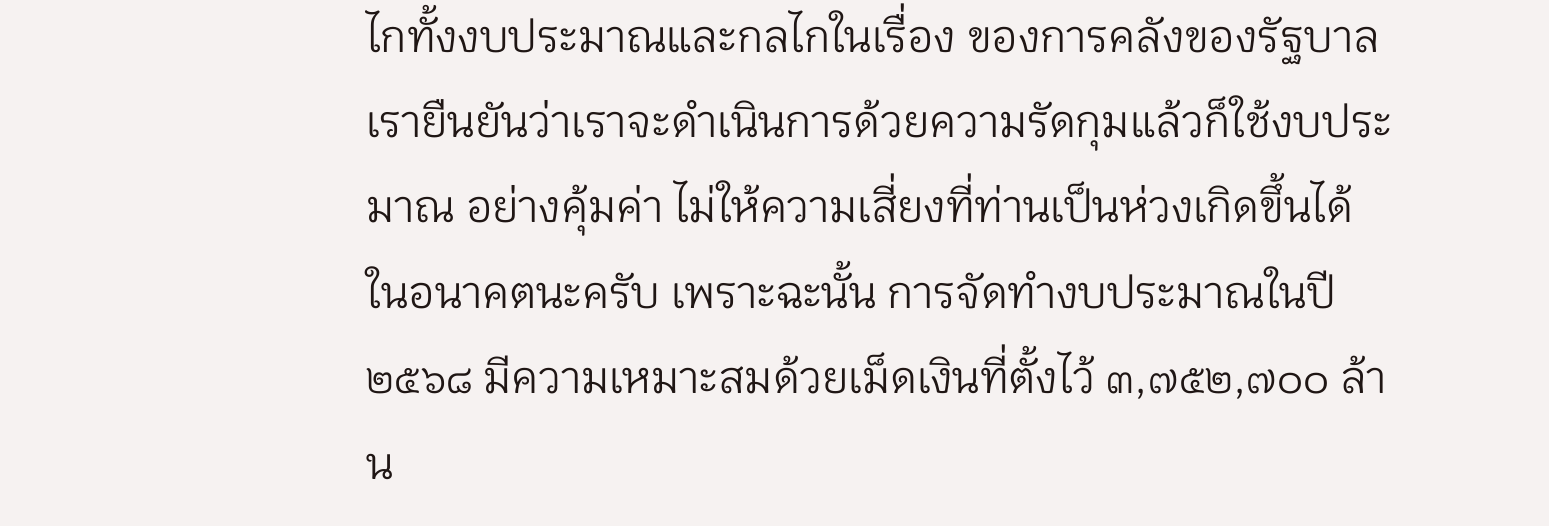ไกทั้งงบประมาณและกลไกในเรื่อง ของการคลังของรัฐบาล เรายืนยันว่าเราจะดำเนินการด้วยความรัดกุมแล้วก็ใช้งบประมาณ อย่างคุ้มค่า ไม่ให้ความเสี่ยงที่ท่านเป็นห่วงเกิดขึ้นได้ในอนาคตนะครับ เพราะฉะนั้น การจัดทำงบประมาณในปี ๒๕๖๘ มีความเหมาะสมด้วยเม็ดเงินที่ตั้งไว้ ๓,๗๕๒,๗๐๐ ล้าน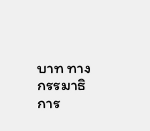บาท ทางกรรมาธิการ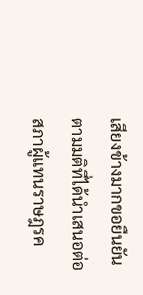เสียงข้างมากขอยืนยันตามมติที่ได้นำเสนอต่อสภาผู้แทนราษฎรค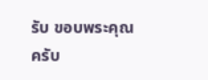รับ ขอบพระคุณครับ